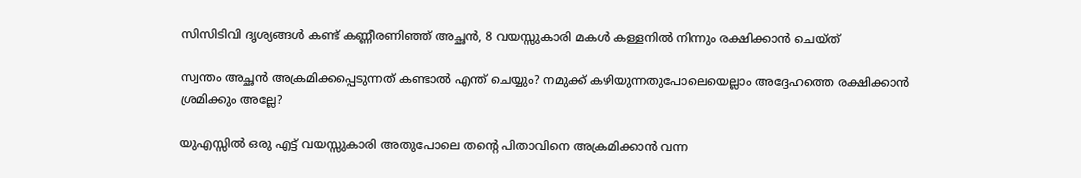സിസിടിവി ദൃശ്യങ്ങൾ കണ്ട് കണ്ണീരണിഞ്ഞ് അച്ഛൻ, 8 വയസ്സുകാരി മകൾ കള്ളനിൽ നിന്നും രക്ഷിക്കാൻ ചെയ്‌ത്

സ്വന്തം അച്ഛൻ അക്രമിക്കപ്പെടുന്നത് കണ്ടാല്‍ എന്ത് ചെയ്യും? നമുക്ക് കഴിയുന്നതുപോലെയെല്ലാം അദ്ദേഹത്തെ രക്ഷിക്കാൻ ശ്രമിക്കും അല്ലേ?

യുഎസ്സില്‍ ഒരു എട്ട് വയസ്സുകാരി അതുപോലെ തന്റെ പിതാവിനെ അക്രമിക്കാൻ വന്ന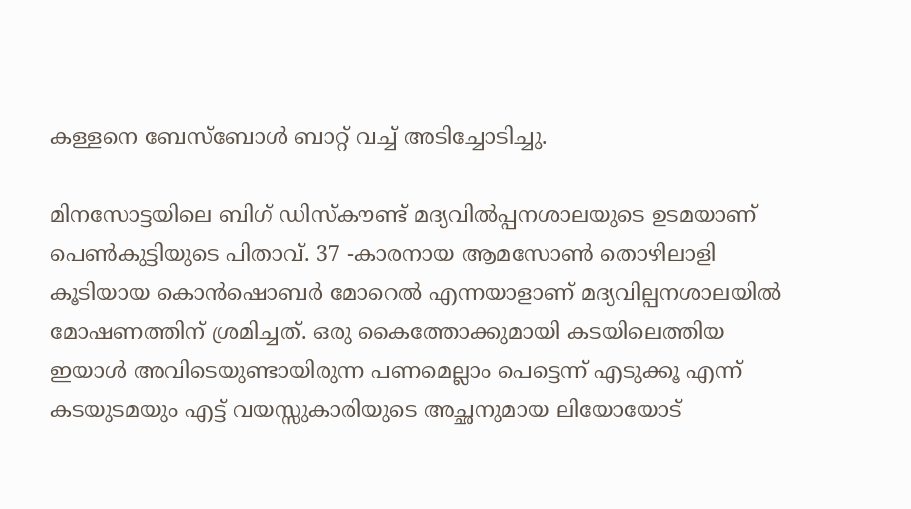കള്ളനെ ബേസ്ബോള്‍ ബാറ്റ് വച്ച്‌ അടിച്ചോടിച്ചു.

മിനസോട്ടയിലെ ബിഗ് ഡിസ്കൗണ്ട് മദ്യവില്‍പ്പനശാലയുടെ ഉടമയാണ് പെണ്‍കുട്ടിയുടെ പിതാവ്. 37 -കാരനായ ആമസോണ്‍ തൊഴിലാളി കൂടിയായ കൊൻഷൊബർ മോറെല്‍ എന്നയാളാണ് മദ്യവില്പനശാലയില്‍ മോഷണത്തിന് ശ്രമിച്ചത്. ഒരു കൈത്തോക്കുമായി കടയിലെത്തിയ ഇയാള്‍ അവിടെയുണ്ടായിരുന്ന പണമെല്ലാം പെട്ടെന്ന് എടുക്കൂ എന്ന് കടയുടമയും എട്ട് വയസ്സുകാരിയുടെ അച്ഛനുമായ ലിയോയോട്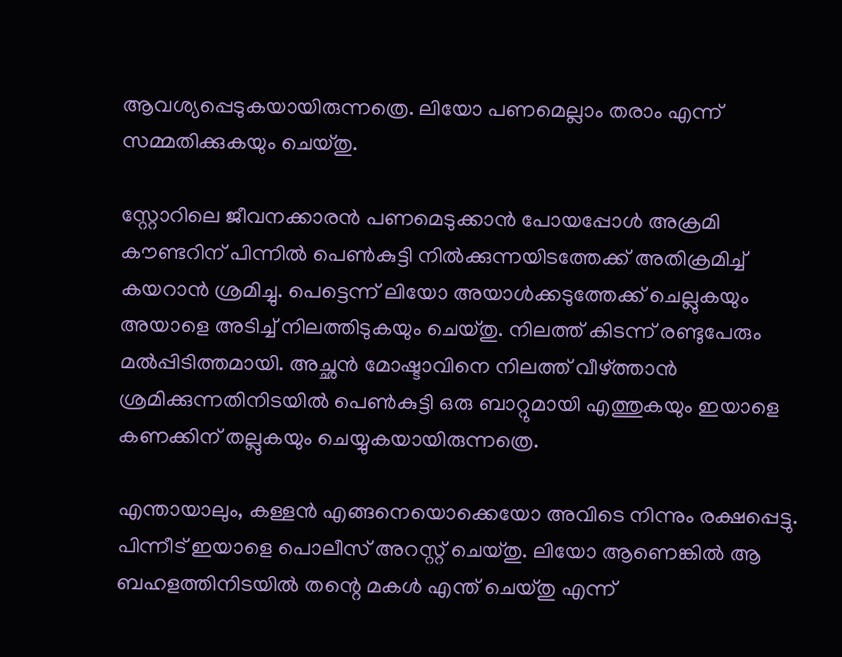ആവശ്യപ്പെടുകയായിരുന്നത്രെ. ലിയോ പണമെല്ലാം തരാം എന്ന് സമ്മതിക്കുകയും ചെയ്തു.

സ്റ്റോറിലെ ജീവനക്കാരൻ പണമെടുക്കാൻ പോയപ്പോള്‍ അക്രമി കൗണ്ടറിന് പിന്നില്‍ പെണ്‍കുട്ടി നില്‍ക്കുന്നയിടത്തേക്ക് അതിക്രമിച്ച്‌ കയറാൻ‌ ശ്രമിച്ചു. പെട്ടെന്ന് ലിയോ അയാള്‍ക്കടുത്തേക്ക് ചെല്ലുകയും അയാളെ അടിച്ച്‌ നിലത്തിടുകയും ചെയ്തു. നിലത്ത് കിടന്ന് രണ്ടുപേരും മല്‍പ്പിടിത്തമായി. അച്ഛൻ മോഷ്ടാവിനെ നിലത്ത് വീഴ്ത്താൻ ശ്രമിക്കുന്നതിനിടയില്‍ പെണ്‍കുട്ടി ഒരു ബാറ്റുമായി എത്തുകയും ഇയാളെ കണക്കിന് തല്ലുകയും ചെയ്യുകയായിരുന്നത്രെ.

എന്തായാലും, കള്ളൻ എങ്ങനെയൊക്കെയോ അവിടെ നിന്നും രക്ഷപ്പെട്ടു. പിന്നീട് ഇയാളെ പൊലീസ് അറസ്റ്റ് ചെയ്തു. ലിയോ ആണെങ്കില്‍ ആ ബഹളത്തിനിടയില്‍ തന്റെ മകള്‍ എന്ത് ചെയ്തു എന്ന്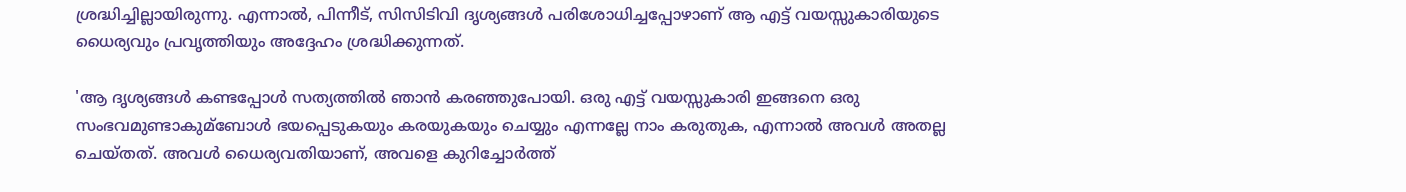ശ്രദ്ധിച്ചില്ലായിരുന്നു. എന്നാല്‍, പിന്നീട്, സിസിടിവി ദൃശ്യങ്ങള്‍ പരിശോധിച്ചപ്പോഴാണ് ആ എട്ട് വയസ്സുകാരിയുടെ ധൈര്യവും പ്രവൃത്തിയും അദ്ദേഹം ശ്രദ്ധിക്കുന്നത്.

'ആ ദൃശ്യങ്ങള്‍ കണ്ടപ്പോള്‍ സത്യത്തില്‍ ഞാൻ കരഞ്ഞുപോയി. ഒരു എട്ട് വയസ്സുകാരി ഇങ്ങനെ ഒരു സംഭവമുണ്ടാകുമ്ബോള്‍ ഭയപ്പെടുകയും കരയുകയും ചെയ്യും എന്നല്ലേ നാം കരുതുക, എന്നാല്‍ അവള്‍ അതല്ല ചെയ്തത്. അവള്‍ ധൈര്യവതിയാണ്, അവളെ കുറിച്ചോർത്ത്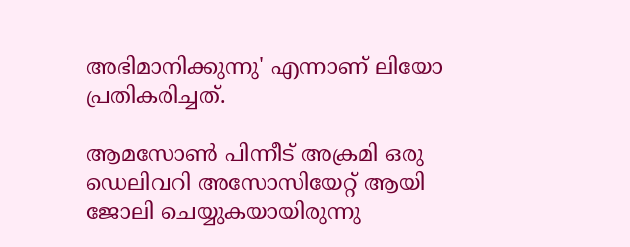അഭിമാനിക്കുന്നു' എന്നാണ് ലിയോ പ്രതികരിച്ചത്.

ആമസോണ്‍ പിന്നീട് അക്രമി ഒരു ഡെലിവറി അസോസിയേറ്റ് ആയി ജോലി ചെയ്യുകയായിരുന്നു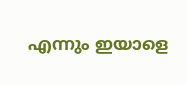എന്നും ഇയാളെ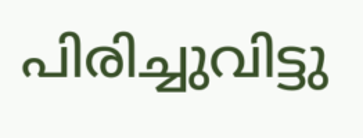പിരിച്ചുവിട്ടു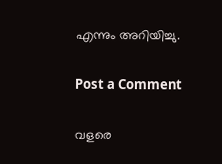എന്നും അറിയിച്ചു.

Post a Comment

വളരെ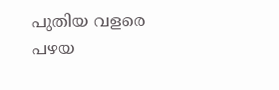പുതിയ വളരെ പഴയ